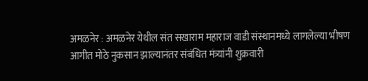अमळनेर : अमळनेर येथील संत सखाराम महाराज वाडी संस्थानमध्ये लागलेल्या भीषण आगीत मोठे नुकसान झाल्यानंतर संबंधित मंत्र्यांनी शुक्रवारी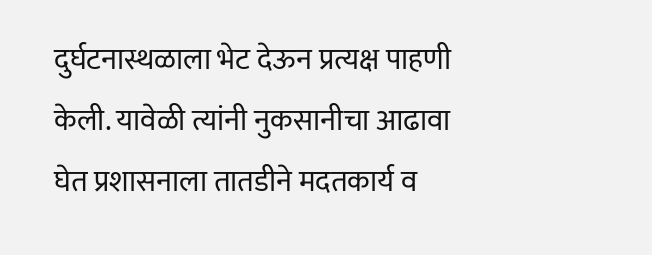दुर्घटनास्थळाला भेट देऊन प्रत्यक्ष पाहणी केली. यावेळी त्यांनी नुकसानीचा आढावा घेत प्रशासनाला तातडीने मदतकार्य व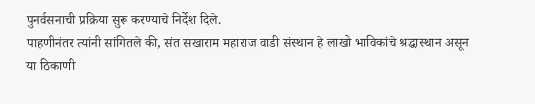पुनर्वसनाची प्रक्रिया सुरू करण्याचे निर्देश दिले.
पाहणीनंतर त्यांनी सांगितले की, संत सखाराम महाराज वाडी संस्थान हे लाखो भाविकांचे श्रद्धास्थान असून या ठिकाणी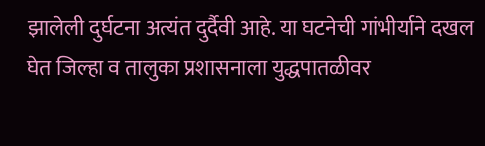झालेली दुर्घटना अत्यंत दुर्दैवी आहे. या घटनेची गांभीर्याने दखल घेत जिल्हा व तालुका प्रशासनाला युद्धपातळीवर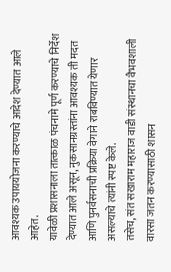आवश्यक उपाययोजना करण्याचे आदेश देण्यात आले आहेत.
यावेळी प्रशासनाला तात्काळ पंचनामे पूर्ण करण्याचे निर्देश देण्यात आले असून, नुकसानग्रस्तांना आवश्यक ती मदत आणि पुनर्वसनाची प्रक्रिया वेगाने राबविण्यात येणार असल्याचे त्यांनी स्पष्ट केले.
तसेच, संत सखाराम महाराज वाडी संस्थानचा वैभवशाली वारसा जतन करण्यासाठी शासन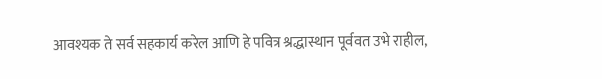आवश्यक ते सर्व सहकार्य करेल आणि हे पवित्र श्रद्धास्थान पूर्ववत उभे राहील,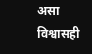असा विश्वासही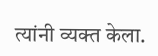त्यांनी व्यक्त केला.